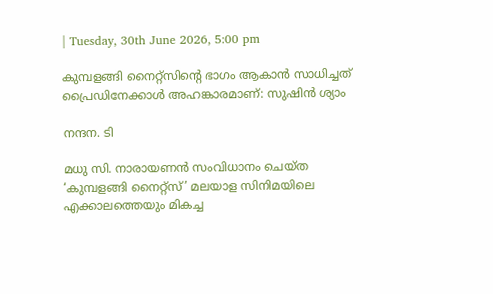| Tuesday, 30th June 2026, 5:00 pm

കുമ്പളങ്ങി നൈറ്റ്സിന്റെ ഭാഗം ആകാൻ സാധിച്ചത് പ്രൈഡിനേക്കാൾ അഹങ്കാരമാണ്: സുഷിൻ ശ്യാം

നന്ദന. ടി

മധു സി. നാരായണൻ സംവിധാനം ചെയ്ത ‘കുമ്പളങ്ങി നൈറ്റ്സ്’ മലയാള സിനിമയിലെ എക്കാലത്തെയും മികച്ച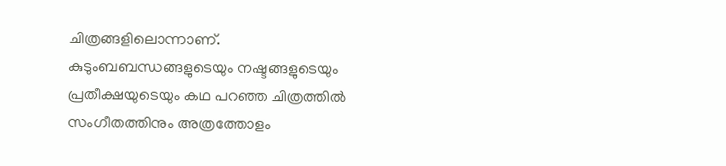ചിത്രങ്ങളിലൊന്നാണ്. കുടുംബബന്ധങ്ങളുടെയും നഷ്ടങ്ങളുടെയും പ്രതീക്ഷയുടെയും കഥ പറഞ്ഞ ചിത്രത്തിൽ സംഗീതത്തിനും അത്രത്തോളം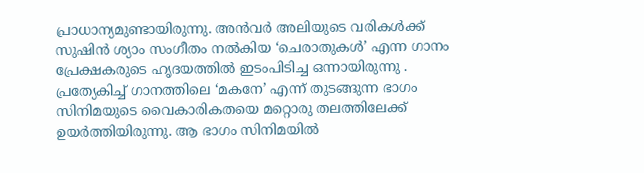പ്രാധാന്യമുണ്ടായിരുന്നു. അൻവർ അലിയുടെ വരികൾക്ക് സുഷിൻ ശ്യാം സംഗീതം നൽകിയ ‘ചെരാതുകൾ’ എന്ന ഗാനം പ്രേക്ഷകരുടെ ഹൃദയത്തിൽ ഇടംപിടിച്ച ഒന്നായിരുന്നു . പ്രത്യേകിച്ച് ഗാനത്തിലെ ‘മകനേ’ എന്ന് തുടങ്ങുന്ന ഭാഗം സിനിമയുടെ വൈകാരികതയെ മറ്റൊരു തലത്തിലേക്ക് ഉയർത്തിയിരുന്നു. ആ ഭാഗം സിനിമയിൽ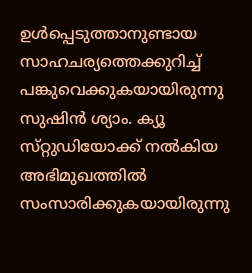ഉൾപ്പെടുത്താനുണ്ടായ സാഹചര്യത്തെക്കുറിച്ച് പങ്കുവെക്കുകയായിരുന്നു സുഷിൻ ശ്യാം. ക്യൂ സ്‌റ്റുഡിയോക്ക് നൽകിയ അഭിമുഖത്തിൽ സംസാരിക്കുകയായിരുന്നു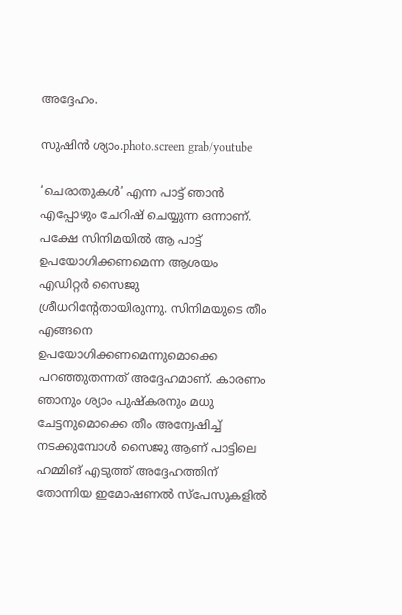അദ്ദേഹം.

സുഷിൻ ശ്യാം.photo.screen grab/youtube

‘ചെരാതുകൾ’ എന്ന പാട്ട് ഞാൻ എപ്പോഴും ചേറിഷ് ചെയ്യുന്ന ഒന്നാണ്. പക്ഷേ സിനിമയിൽ ആ പാട്ട് ഉപയോഗിക്കണമെന്ന ആശയം എഡിറ്റർ സൈജു ശ്രീധറിന്റേതായിരുന്നു. സിനിമയുടെ തീം എങ്ങനെ ഉപയോഗിക്കണമെന്നുമൊക്കെ പറഞ്ഞുതന്നത് അദ്ദേഹമാണ്. കാരണം ഞാനും ശ്യാം പുഷ്കരനും മധു ചേട്ടനുമൊക്കെ തീം അന്വേഷിച്ച് നടക്കുമ്പോൾ സൈജു ആണ് പാട്ടിലെ ഹമ്മിങ് എടുത്ത് അദ്ദേഹത്തിന് തോന്നിയ ഇമോഷണൽ സ്പേസുകളിൽ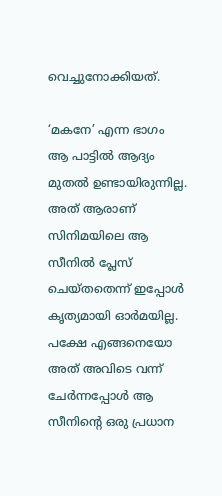വെച്ചുനോക്കിയത്.

‘മകനേ’ എന്ന ഭാഗം ആ പാട്ടിൽ ആദ്യം മുതൽ ഉണ്ടായിരുന്നില്ല. അത് ആരാണ് സിനിമയിലെ ആ സീനിൽ പ്ലേസ് ചെയ്തതെന്ന് ഇപ്പോൾ കൃത്യമായി ഓർമയില്ല. പക്ഷേ എങ്ങനെയോ അത് അവിടെ വന്ന് ചേർന്നപ്പോൾ ആ സീനിന്റെ ഒരു പ്രധാന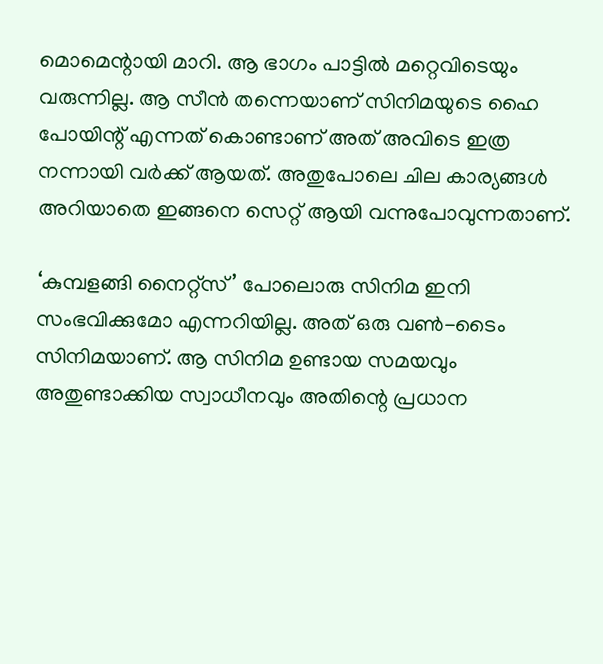മൊമെന്റായി മാറി. ആ ഭാഗം പാട്ടിൽ മറ്റെവിടെയും വരുന്നില്ല. ആ സീൻ തന്നെയാണ് സിനിമയുടെ ഹൈ പോയിന്റ് എന്നത് കൊണ്ടാണ് അത് അവിടെ ഇത്ര നന്നായി വർക്ക് ആയത്. അതുപോലെ ചില കാര്യങ്ങൾ അറിയാതെ ഇങ്ങനെ സെറ്റ് ആയി വന്നുപോവുന്നതാണ്.

‘കുമ്പളങ്ങി നൈറ്റ്സ്’ പോലൊരു സിനിമ ഇനി സംഭവിക്കുമോ എന്നറിയില്ല. അത് ഒരു വൺ-ടൈം സിനിമയാണ്. ആ സിനിമ ഉണ്ടായ സമയവും അതുണ്ടാക്കിയ സ്വാധീനവും അതിന്റെ പ്രധാന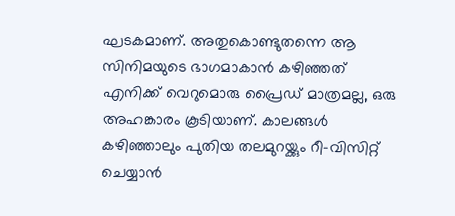ഘടകമാണ്. അതുകൊണ്ടുതന്നെ ആ സിനിമയുടെ ഭാഗമാകാൻ കഴിഞ്ഞത് എനിക്ക് വെറുമൊരു പ്രൈഡ് മാത്രമല്ല, ഒരു അഹങ്കാരം കൂടിയാണ്. കാലങ്ങൾ കഴിഞ്ഞാലും പുതിയ തലമുറയ്ക്കും റീ-വിസിറ്റ് ചെയ്യാൻ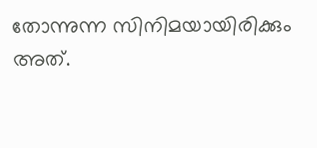തോന്നുന്ന സിനിമയായിരിക്കും അത്.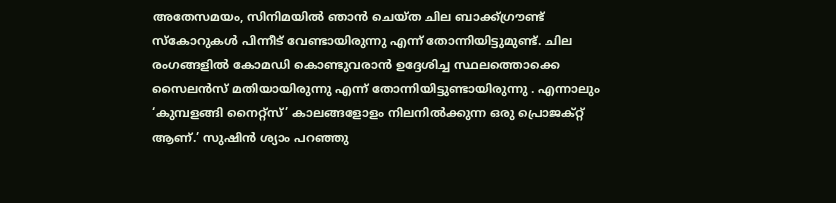അതേസമയം, സിനിമയിൽ ഞാൻ ചെയ്ത ചില ബാക്ക്ഗ്രൗണ്ട് സ്കോറുകൾ പിന്നീട് വേണ്ടായിരുന്നു എന്ന് തോന്നിയിട്ടുമുണ്ട്. ചില രംഗങ്ങളിൽ കോമഡി കൊണ്ടുവരാൻ ഉദ്ദേശിച്ച സ്ഥലത്തൊക്കെ സൈലൻസ് മതിയായിരുന്നു എന്ന് തോന്നിയിട്ടുണ്ടായിരുന്നു . എന്നാലും ‘കുമ്പളങ്ങി നൈറ്റ്സ്’ കാലങ്ങളോളം നിലനിൽക്കുന്ന ഒരു പ്രൊജക്റ്റ് ആണ്.’ സുഷിൻ ശ്യാം പറഞ്ഞു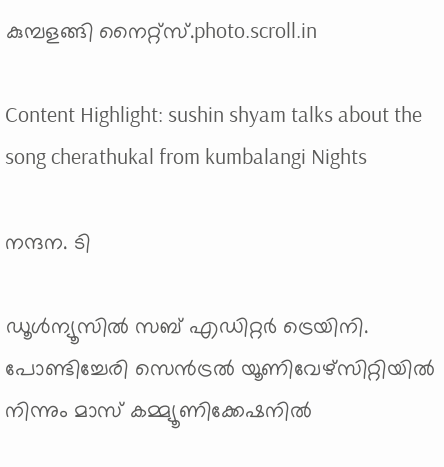കുമ്പളങ്ങി നൈറ്റ്സ്.photo.scroll.in

Content Highlight: sushin shyam talks about the song cherathukal from kumbalangi Nights

നന്ദന. ടി

ഡൂള്‍ന്യൂസില്‍ സബ് എഡിറ്റര്‍ ട്രെയിനി. പോണ്ടിച്ചേരി സെന്‍ട്രല്‍ യൂണിവേഴ്‌സിറ്റിയില്‍ നിന്നും മാസ് കമ്മ്യൂണിക്കേഷനില്‍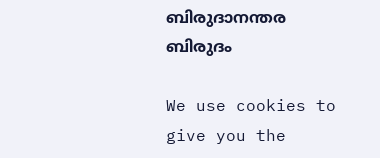ബിരുദാനന്തര ബിരുദം

We use cookies to give you the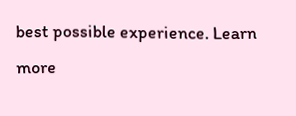best possible experience. Learn more